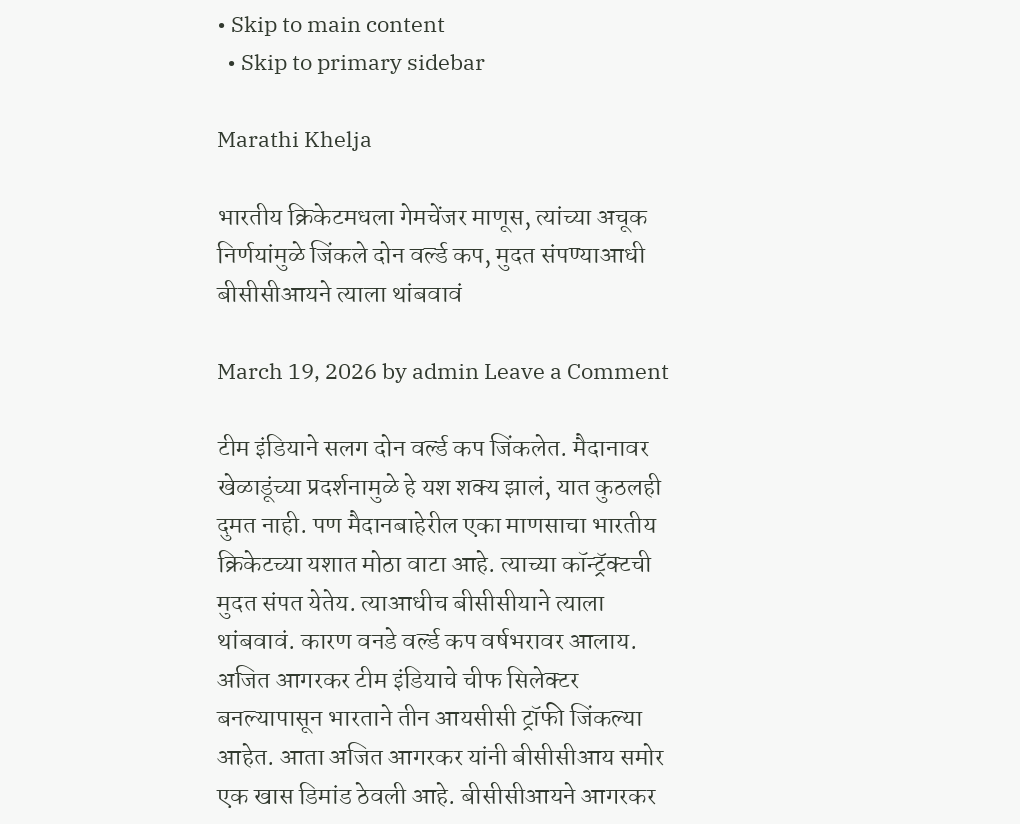• Skip to main content
  • Skip to primary sidebar

Marathi Khelja

भारतीय क्रिकेटमधला गेमचेंजर माणूस, त्यांच्या अचूक निर्णयांमुळे जिंकले दोन वर्ल्ड कप, मुदत संपण्याआधी बीसीसीआयने त्याला थांबवावं

March 19, 2026 by admin Leave a Comment

टीम इंडियाने सलग दोन वर्ल्ड कप जिंकलेत. मैदानावर खेळाडूंच्या प्रदर्शनामुळे हे यश शक्य झालं, यात कुठलही दुमत नाही. पण मैदानबाहेरील एका माणसाचा भारतीय क्रिकेटच्या यशात मोठा वाटा आहे. त्याच्या कॉन्ट्रॅक्टची मुदत संपत येतेय. त्याआधीच बीसीसीयाने त्याला थांबवावं. कारण वनडे वर्ल्ड कप वर्षभरावर आलाय. अजित आगरकर टीम इंडियाचे चीफ सिलेक्टर बनल्यापासून भारताने तीन आयसीसी ट्रॉफी जिंकल्या आहेत. आता अजित आगरकर यांनी बीसीसीआय समोर एक खास डिमांड ठेवली आहे. बीसीसीआयने आगरकर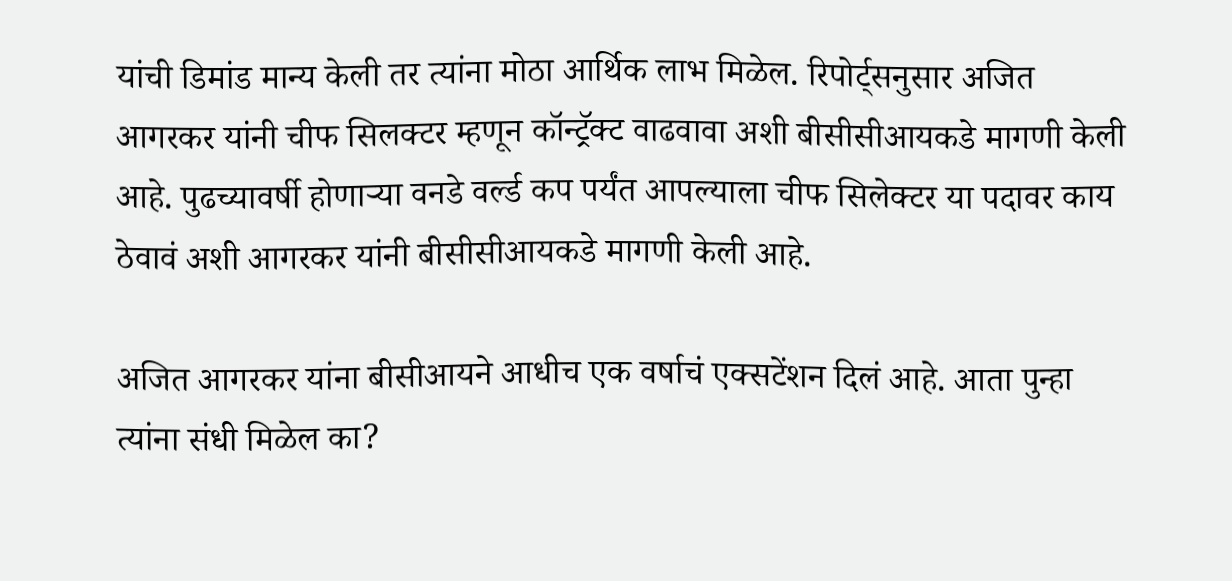यांची डिमांड मान्य केली तर त्यांना मोठा आर्थिक लाभ मिळेल. रिपोर्ट्सनुसार अजित आगरकर यांनी चीफ सिलक्टर म्हणून कॉन्ट्रॅक्ट वाढवावा अशी बीसीसीआयकडे मागणी केली आहे. पुढच्यावर्षी होणाऱ्या वनडे वर्ल्ड कप पर्यंत आपल्याला चीफ सिलेक्टर या पदावर काय ठेवावं अशी आगरकर यांनी बीसीसीआयकडे मागणी केली आहे.

अजित आगरकर यांना बीसीआयने आधीच एक वर्षाचं एक्सटेंशन दिलं आहे. आता पुन्हा त्यांना संधी मिळेल का?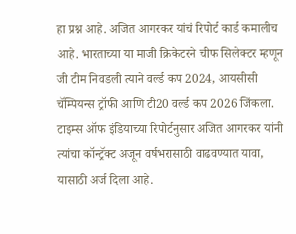हा प्रश्न आहे. अजित आगरकर यांचं रिपोर्ट कार्ड कमालीच आहे. भारताच्या या माजी क्रिकेटरने चीफ सिलेक्टर म्हणून जी टीम निवडली त्याने वर्ल्ड कप 2024, आयसीसी चॅम्पियन्स ट्रॉफी आणि टी20 वर्ल्ड कप 2026 जिंकला. टाइम्स ऑफ इंडियाच्या रिपोर्टनुसार अजित आगरकर यांनी त्यांचा कॉन्ट्रॅक्ट अजून वर्षभरासाठी वाढवण्यात यावा, यासाठी अर्ज दिला आहे.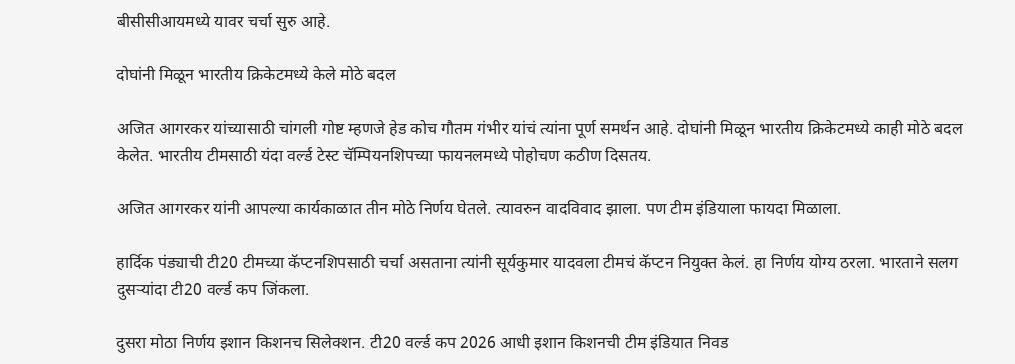बीसीसीआयमध्ये यावर चर्चा सुरु आहे.

दोघांनी मिळून भारतीय क्रिकेटमध्ये केले मोठे बदल

अजित आगरकर यांच्यासाठी चांगली गोष्ट म्हणजे हेड कोच गौतम गंभीर यांचं त्यांना पूर्ण समर्थन आहे. दोघांनी मिळून भारतीय क्रिकेटमध्ये काही मोठे बदल केलेत. भारतीय टीमसाठी यंदा वर्ल्ड टेस्ट चॅम्पियनशिपच्या फायनलमध्ये पोहोचण कठीण दिसतय.

अजित आगरकर यांनी आपल्या कार्यकाळात तीन मोठे निर्णय घेतले. त्यावरुन वादविवाद झाला. पण टीम इंडियाला फायदा मिळाला.

हार्दिक पंड्याची टी20 टीमच्या कॅप्टनशिपसाठी चर्चा असताना त्यांनी सूर्यकुमार यादवला टीमचं कॅप्टन नियुक्त केलं. हा निर्णय योग्य ठरला. भारताने सलग दुसऱ्यांदा टी20 वर्ल्ड कप जिंकला.

दुसरा मोठा निर्णय इशान किशनच सिलेक्शन. टी20 वर्ल्ड कप 2026 आधी इशान किशनची टीम इंडियात निवड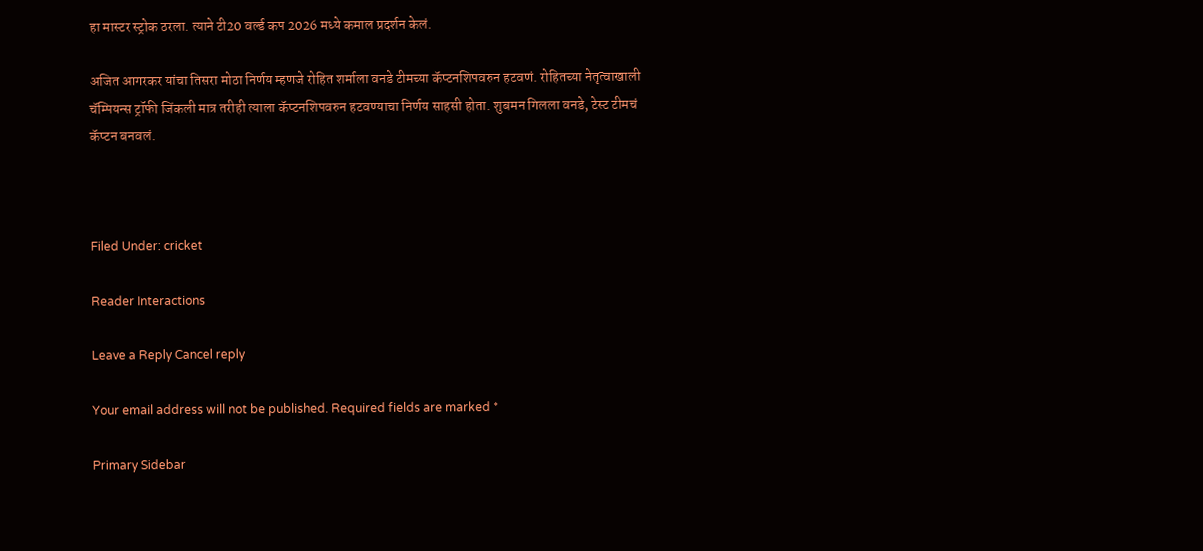हा मास्टर स्ट्रोक ठरला. त्याने टी20 वर्ल्ड कप 2026 मध्ये कमाल प्रदर्शन केलं.

अजित आगरकर यांचा तिसरा मोठा निर्णय म्हणजे रोहित शर्माला वनडे टीमच्या कॅप्टनशिपवरुन हटवणं. रोहितच्या नेतृत्वाखाली चॅम्पियन्स ट्रॉफी जिंकली मात्र तरीही त्याला कॅप्टनशिपवरुन हटवण्याचा निर्णय साहसी होता. शुबमन गिलला वनडे, टेस्ट टीमचं कॅप्टन बनवलं.



Filed Under: cricket

Reader Interactions

Leave a Reply Cancel reply

Your email address will not be published. Required fields are marked *

Primary Sidebar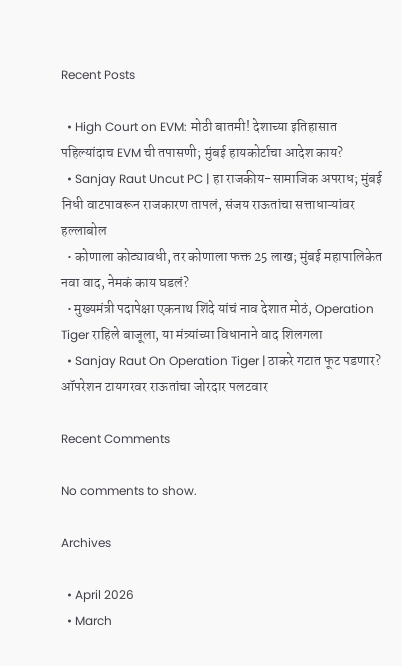Recent Posts

  • High Court on EVM: मोठी बातमी! देशाच्या इतिहासात पहिल्यांदाच EVM ची तपासणी; मुंबई हायकोर्टाचा आदेश काय?
  • Sanjay Raut Uncut PC | हा राजकीय-सामाजिक अपराध; मुंबई निधी वाटपावरून राजकारण तापलं, संजय राऊतांचा सत्ताधाऱ्यांवर हल्लाबोल
  • कोणाला कोट्यावधी, तर कोणाला फक्त 25 लाख; मुंबई महापालिकेत नवा वाद, नेमकं काय घडलं?
  • मुख्यमंत्री पदापेक्षा एकनाथ शिंदे यांचं नाव देशात मोठं, Operation Tiger राहिले बाजूला, या मंत्र्यांच्या विधानाने वाद शिलगला
  • Sanjay Raut On Operation Tiger | ठाकरे गटात फूट पडणार? ऑपरेशन टायगरवर राऊतांचा जोरदार पलटवार

Recent Comments

No comments to show.

Archives

  • April 2026
  • March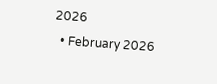2026
  • February 2026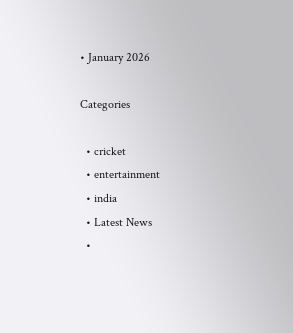• January 2026

Categories

  • cricket
  • entertainment
  • india
  • Latest News
  •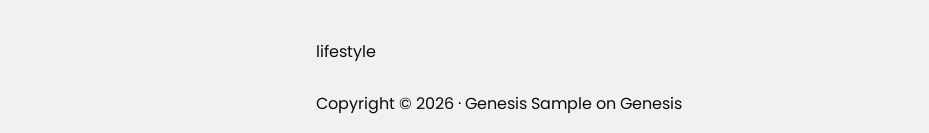lifestyle

Copyright © 2026 · Genesis Sample on Genesis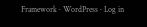Framework · WordPress · Log in